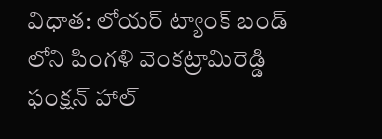విధాత: లోయర్ ట్యాంక్ బండ్ లోని పింగళి వెంకట్రామిరెడ్డి ఫంక్షన్ హాల్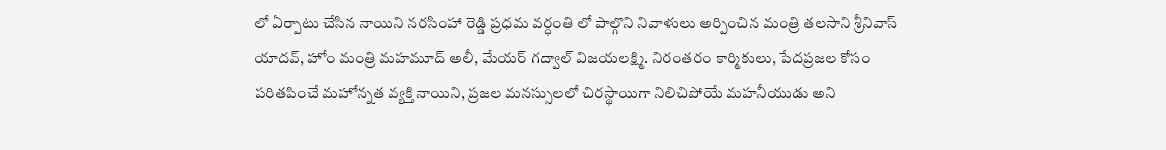లో ఏర్పాటు చేసిన నాయిని నరసింహా రెడ్డి ప్రధమ వర్ధంతి లో పాల్గొని నివాళులు అర్పించిన మంత్రి తలసాని శ్రీనివాస్ యాదవ్, హోం మంత్రి మహమూద్ అలీ, మేయర్ గద్వాల్ విజయలక్ష్మి. నిరంతరం కార్మికులు, పేదప్రజల కోసం పరితపించే మహోన్నత వ్యక్తి నాయిని, ప్రజల మనస్సులలో చిరస్థాయిగా నిలిచిపోయే మహనీయుడు అని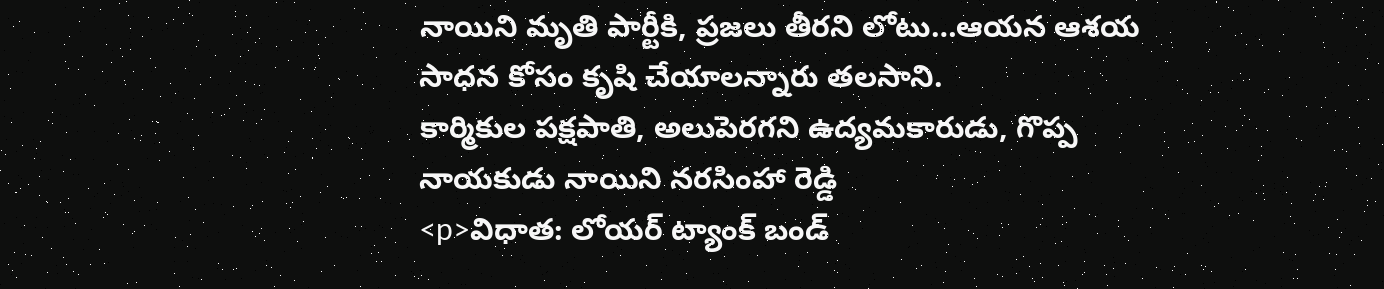నాయిని మృతి పార్టీకి, ప్రజలు తీరని లోటు…ఆయన ఆశయ సాధన కోసం కృషి చేయాలన్నారు తలసాని.
కార్మికుల పక్షపాతి, అలుపెరగని ఉద్యమకారుడు, గొప్ప నాయకుడు నాయిని నరసింహా రెడ్డి
<p>విధాత: లోయర్ ట్యాంక్ బండ్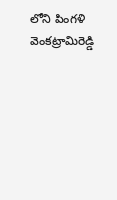లోని పింగళి వెంకట్రామిరెడ్డి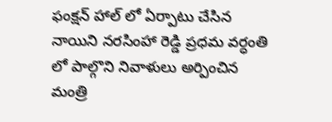ఫంక్షన్ హాల్ లో ఏర్పాటు చేసిన నాయిని నరసింహా రెడ్డి ప్రధమ వర్ధంతి లో పాల్గొని నివాళులు అర్పించిన మంత్రి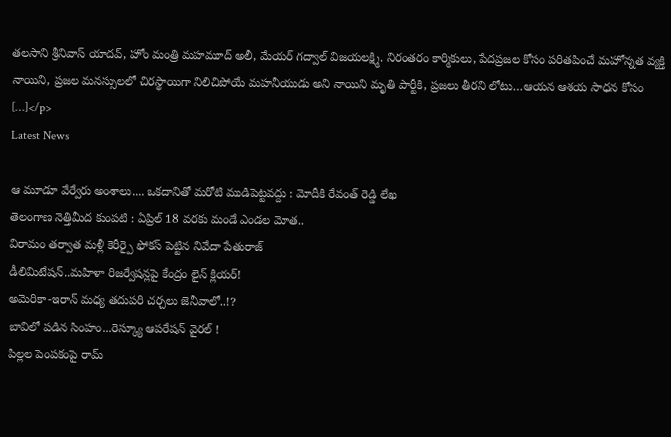తలసాని శ్రీనివాస్ యాదవ్, హోం మంత్రి మహమూద్ అలీ, మేయర్ గద్వాల్ విజయలక్ష్మి. నిరంతరం కార్మికులు, పేదప్రజల కోసం పరితపించే మహోన్నత వ్యక్తి నాయిని, ప్రజల మనస్సులలో చిరస్థాయిగా నిలిచిపోయే మహనీయుడు అని నాయిని మృతి పార్టీకి, ప్రజలు తీరని లోటు…ఆయన ఆశయ సాధన కోసం […]</p>
Latest News

ఆ మూడూ వేర్వేరు అంశాలు.... ఒకదానితో మరోటి ముడిపెట్టవద్దు : మోదీకి రేవంత్ రెడ్డి లేఖ
తెలంగాణ నెత్తిమీద కుంపటి : ఏప్రిల్ 18 వరకు మండే ఎండల మోత..
విరామం తర్వాత మళ్లీ కెరీర్పై ఫోకస్ పెట్టిన నివేదా పేతురాజ్
డీలిమిటేషన్..మహిళా రిజర్వేషన్లపై కేంద్రం లైన్ క్లియర్!
అమెరికా-ఇరాన్ మధ్య తదుపరి చర్చలు జెనీవాలో..!?
బావిలో పడిన సింహం...రెస్క్యూ ఆపరేషన్ వైరల్ !
పిల్లల పెంపకంపై రామ్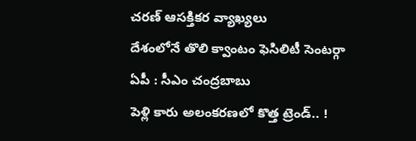చరణ్ ఆసక్తికర వ్యాఖ్యలు
దేశంలోనే తొలి క్వాంటం ఫెసిలిటీ సెంటర్గా ఏపీ : సీఎం చంద్రబాబు
పెళ్లి కారు అలంకరణలో కొత్త ట్రెండ్.. !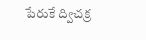పేరుకే ద్విచక్ర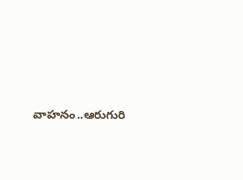వాహనం..ఆరుగురి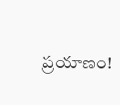ప్రయాణం!